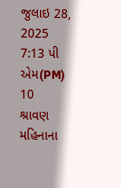જુલાઇ 28, 2025 7:13 પી એમ(PM)
10
શ્રાવણ મહિનાના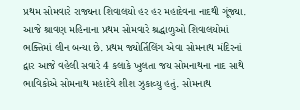પ્રથમ સોમવારે રાજ્યના શિવાલયો હર હર મહાદેવના નાદથી ગૂંજ્યા.
આજે શ્રાવણ મહિનાના પ્રથમ સોમવારે શ્રદ્ધાળુઓ શિવાલયોમાં ભક્તિમાં લીન બન્યા છે. પ્રથમ જ્યોર્તિલિંગ એવા સોમનાથ મંદિરનાં દ્વાર આજે વહેલી સવારે 4 કલાકે ખુલતા જય સોમનાથના નાદ સાથે ભાવિકોએ સોમનાથ મહાદેવે શીશ ઝુકાવ્યુ હતું. સોમનાથ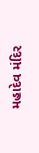મહાદેવ મંદિર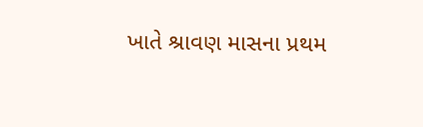ખાતે શ્રાવણ માસના પ્રથમ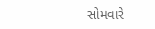સોમવારે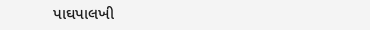પાઘપાલખી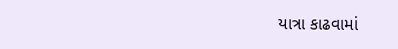યાત્રા કાઢવામાં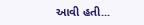આવી હતી...